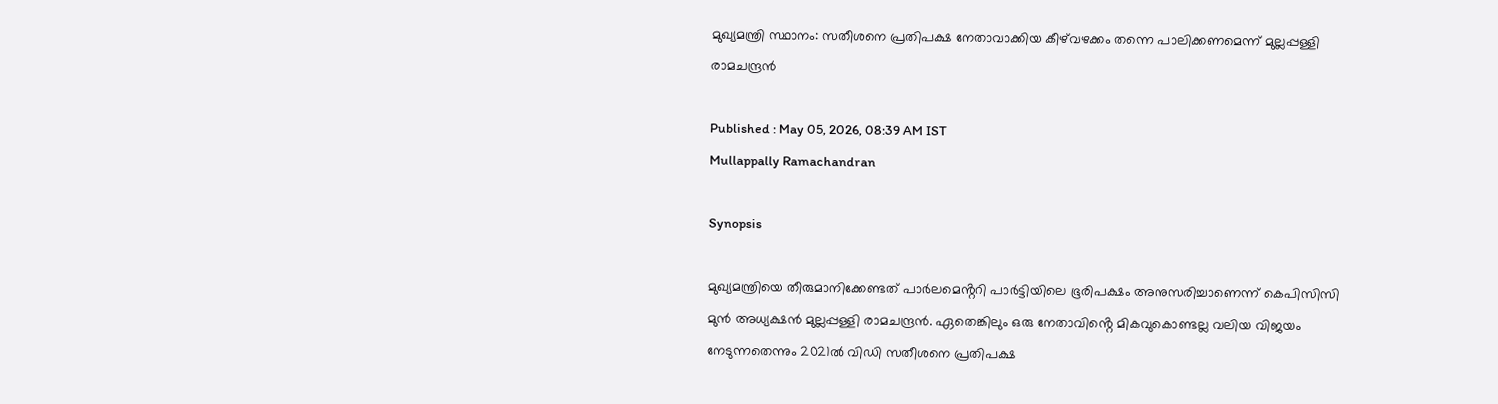മുഖ്യമന്ത്രി സ്ഥാനം: സതീശനെ പ്രതിപക്ഷ നേതാവാക്കിയ കീഴ്‌വഴക്കം തന്നെ പാലിക്കണമെന്ന് മുല്ലപ്പള്ളി രാമചന്ദ്രൻ

Published : May 05, 2026, 08:39 AM IST
Mullappally Ramachandran

Synopsis

മുഖ്യമന്ത്രിയെ തീരുമാനിക്കേണ്ടത് പാർലമെൻ്ററി പാർട്ടിയിലെ ഭൂരിപക്ഷം അനുസരിച്ചാണെന്ന് കെപിസിസി മുൻ അധ്യക്ഷൻ മുല്ലപ്പള്ളി രാമചന്ദ്രൻ. ഏതെങ്കിലും ഒരു നേതാവിൻ്റെ മികവുകൊണ്ടല്ല വലിയ വിജയം നേടുന്നതെന്നും 2021ൽ വിഡി സതീശനെ പ്രതിപക്ഷ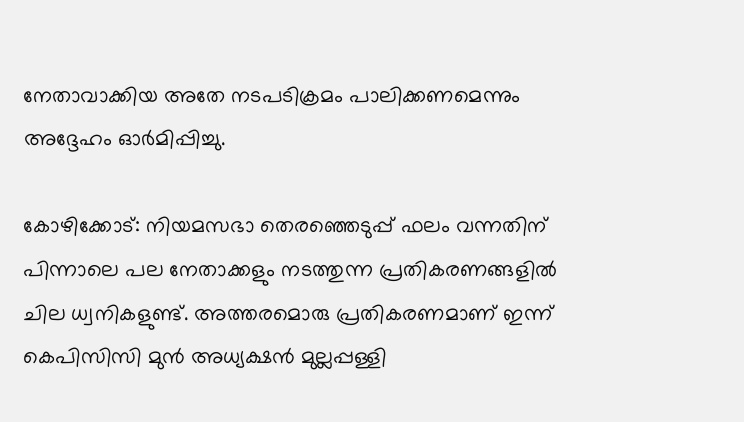നേതാവാക്കിയ അതേ നടപടിക്രമം പാലിക്കണമെന്നും അദ്ദേഹം ഓർമിപ്പിച്ചു.

കോഴിക്കോട്: നിയമസഭാ തെരഞ്ഞെടുപ്പ് ഫലം വന്നതിന് പിന്നാലെ പല നേതാക്കളും നടത്തുന്ന പ്രതികരണങ്ങളിൽ ചില ധ്വനികളുണ്ട്. അത്തരമൊരു പ്രതികരണമാണ് ഇന്ന് കെപിസിസി മുൻ അധ്യക്ഷൻ മുല്ലപ്പള്ളി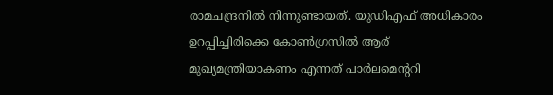രാമചന്ദ്രനിൽ നിന്നുണ്ടായത്. യുഡിഎഫ് അധികാരം ഉറപ്പിച്ചിരിക്കെ കോൺഗ്രസിൽ ആര് മുഖ്യമന്ത്രിയാകണം എന്നത് പാർലമെൻ്ററി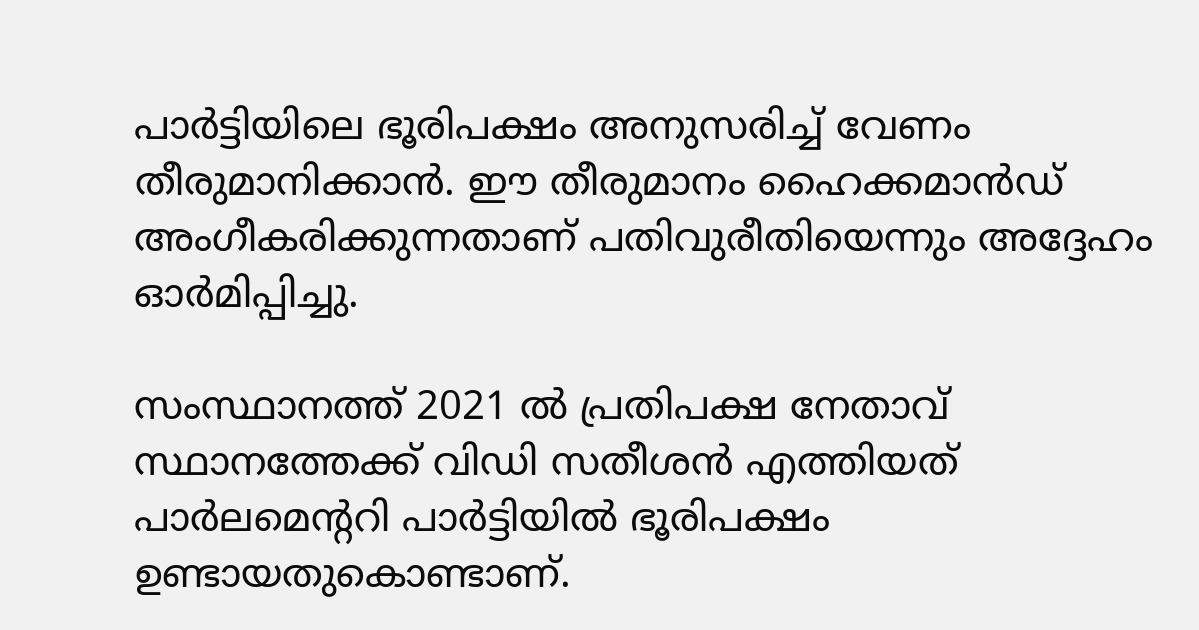പാർട്ടിയിലെ ഭൂരിപക്ഷം അനുസരിച്ച് വേണം തീരുമാനിക്കാൻ. ഈ തീരുമാനം ഹൈക്കമാൻഡ് അംഗീകരിക്കുന്നതാണ് പതിവുരീതിയെന്നും അദ്ദേഹം ഓർമിപ്പിച്ചു.

സംസ്ഥാനത്ത് 2021 ൽ പ്രതിപക്ഷ നേതാവ് സ്ഥാനത്തേക്ക് വിഡി സതീശൻ എത്തിയത് പാർലമെൻ്ററി പാർട്ടിയിൽ ഭൂരിപക്ഷം ഉണ്ടായതുകൊണ്ടാണ്.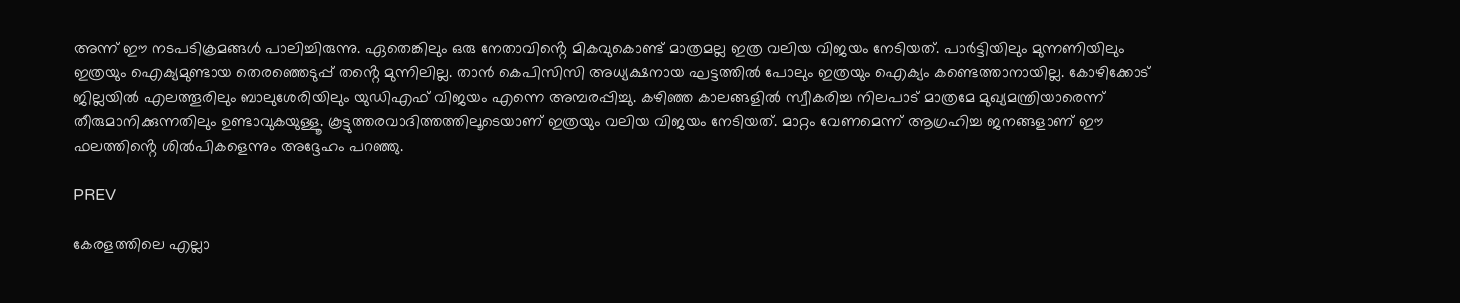അന്ന് ഈ നടപടിക്രമങ്ങൾ പാലിച്ചിരുന്നു. ഏതെങ്കിലും ഒരു നേതാവിൻ്റെ മികവുകൊണ്ട് മാത്രമല്ല ഇത്ര വലിയ വിജയം നേടിയത്. പാർട്ടിയിലും മുന്നണിയിലും ഇത്രയും ഐക്യമുണ്ടായ തെരഞ്ഞെടുപ്പ് തൻ്റെ മുന്നിലില്ല. താൻ കെപിസിസി അധ്യക്ഷനായ ഘട്ടത്തിൽ പോലും ഇത്രയും ഐക്യം കണ്ടെത്താനായില്ല. കോഴിക്കോട് ജില്ലയിൽ എലത്തൂരിലും ബാലുശേരിയിലും യുഡിഎഫ് വിജയം എന്നെ അമ്പരപ്പിച്ചു. കഴിഞ്ഞ കാലങ്ങളിൽ സ്വീകരിച്ച നിലപാട് മാത്രമേ മുഖ്യമന്ത്രിയാരെന്ന് തീരുമാനിക്കുന്നതിലും ഉണ്ടാവുകയുള്ളൂ. കൂട്ടുത്തരവാദിത്തത്തിലൂടെയാണ് ഇത്രയും വലിയ വിജയം നേടിയത്. മാറ്റം വേണമെന്ന് ആഗ്രഹിച്ച ജനങ്ങളാണ് ഈ ഫലത്തിൻ്റെ ശിൽപികളെന്നും അദ്ദേഹം പറഞ്ഞു.

PREV

കേരളത്തിലെ എല്ലാ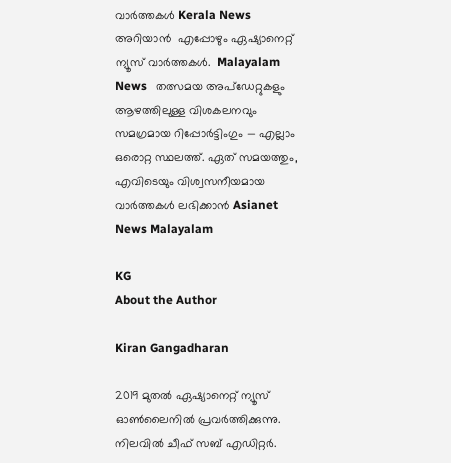വാർത്തകൾ Kerala News അറിയാൻ  എപ്പോഴും ഏഷ്യാനെറ്റ് ന്യൂസ് വാർത്തകൾ.  Malayalam News   തത്സമയ അപ്‌ഡേറ്റുകളും ആഴത്തിലുള്ള വിശകലനവും സമഗ്രമായ റിപ്പോർട്ടിംഗും — എല്ലാം ഒരൊറ്റ സ്ഥലത്ത്. ഏത് സമയത്തും, എവിടെയും വിശ്വസനീയമായ വാർത്തകൾ ലഭിക്കാൻ Asianet News Malayalam

KG
About the Author

Kiran Gangadharan

2019 മുതല്‍ ഏഷ്യാനെറ്റ് ന്യൂസ് ഓണ്‍ലൈനില്‍ പ്രവര്‍ത്തിക്കുന്നു. നിലവില്‍ ചീഫ് സബ് എഡിറ്റർ.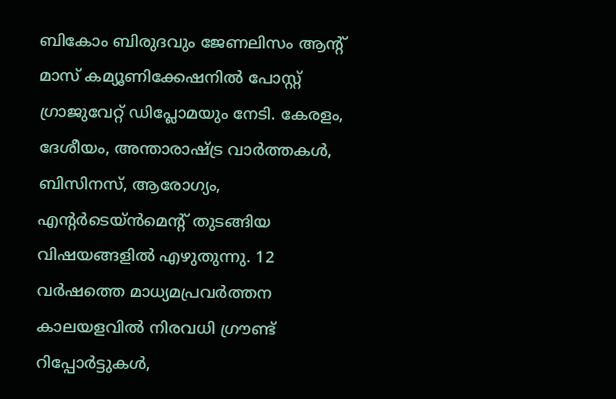ബികോം ബിരുദവും ജേണലിസം ആൻ്റ് മാസ് കമ്യൂണിക്കേഷനിൽ പോസ്റ്റ് ഗ്രാജുവേറ്റ് ഡിപ്ലോമയും നേടി. കേരളം, ദേശീയം, അന്താരാഷ്ട്ര വാര്‍ത്തകള്‍, ബിസിനസ്, ആരോഗ്യം, എന്റർടെയ്ൻമെൻ്റ് തുടങ്ങിയ വിഷയങ്ങളില്‍ എഴുതുന്നു. 12 വര്‍ഷത്തെ മാധ്യമപ്രവര്‍ത്തന കാലയളവില്‍ നിരവധി ഗ്രൗണ്ട് റിപ്പോര്‍ട്ടുകള്‍,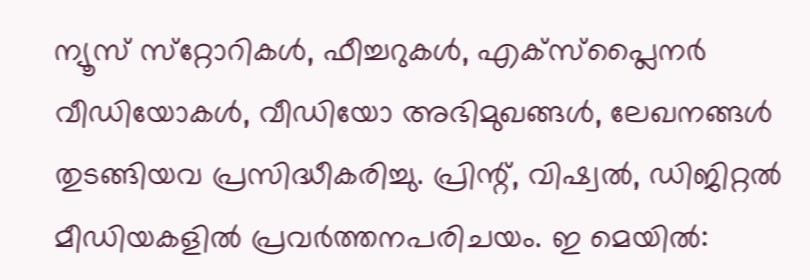ന്യൂസ് സ്‌റ്റോറികള്‍, ഫീച്ചറുകള്‍, എക്‌സ്‌പ്ലൈന‍ർ വീഡിയോകൾ, വീഡിയോ അഭിമുഖങ്ങള്‍, ലേഖനങ്ങള്‍ തുടങ്ങിയവ പ്രസിദ്ധീകരിച്ചു. പ്രിന്റ്, വിഷ്വല്‍, ഡിജിറ്റല്‍ മീഡിയകളില്‍ പ്രവര്‍ത്തനപരിചയം. ഇ മെയില്‍: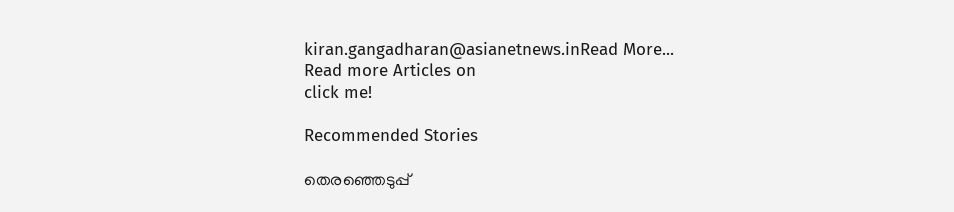kiran.gangadharan@asianetnews.inRead More...
Read more Articles on
click me!

Recommended Stories

തെരഞ്ഞെടുപ്പ്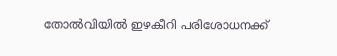തോൽവിയിൽ ഇഴകീറി പരിശോധനക്ക്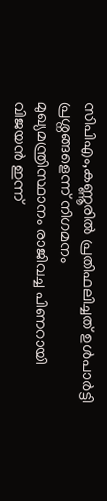സിപിഎം,കണ്ണൂരിൽ പ്രതിഫലിച്ചത് ഉൾപാർട്ടി പ്രശ്നങ്ങളെന്ന് നിഗമനം
മുഖ്യമന്ത്രിസ്ഥാനം രാജിവച്ച പിണറായി വിജയൻ ഇന്ന്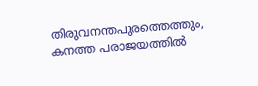തിരുവനന്തപുരത്തെത്തും, കനത്ത പരാജയത്തിൽ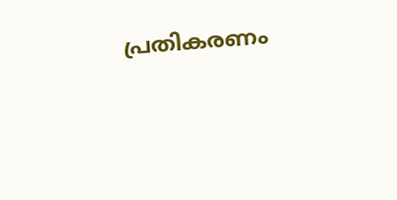പ്രതികരണം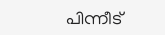പിന്നീട്